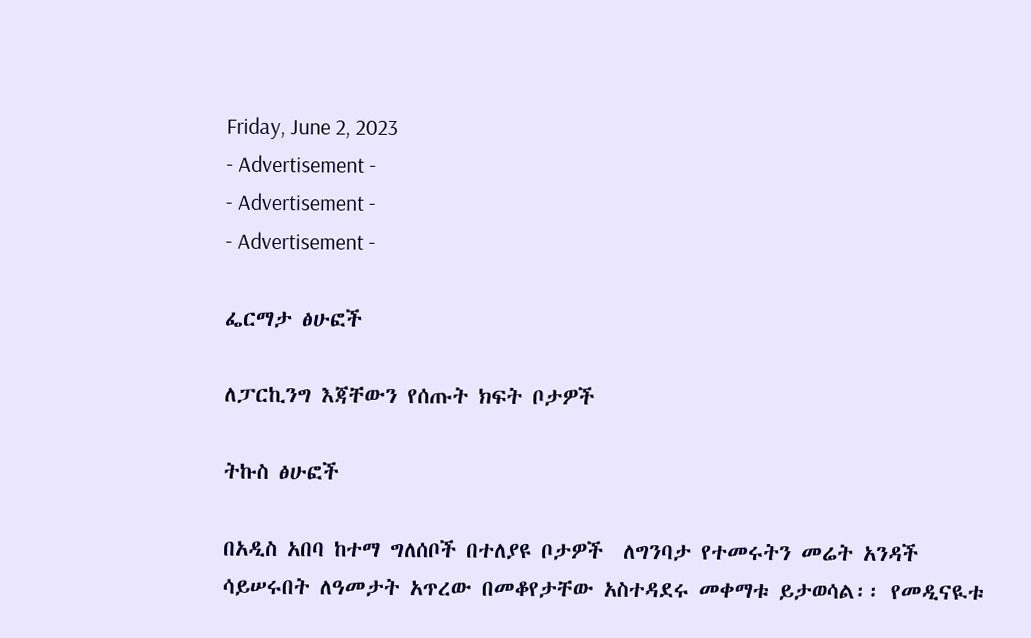Friday, June 2, 2023
- Advertisement -
- Advertisement -
- Advertisement -

ፌርማታ ፅሁፎች

ለፓርኪንግ እጃቸውን የሰጡት ክፍት ቦታዎች

ትኩስ ፅሁፎች

በአዲስ አበባ ከተማ ግለሰቦች በተለያዩ ቦታዎች  ለግንባታ የተመሩትን መሬት አንዳች ሳይሠሩበት ለዓመታት አጥረው በመቆየታቸው አስተዳደሩ መቀማቱ ይታወሳል፡፡ የመዲናዪቱ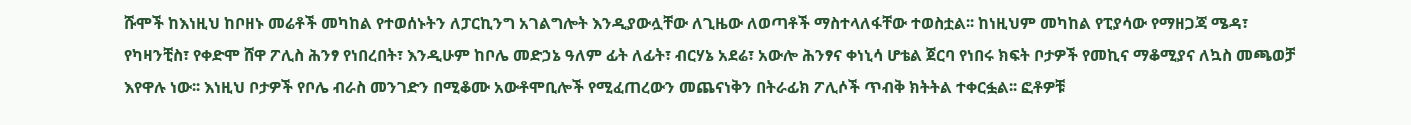ሹሞች ከእነዚህ ከቦዘኑ መሬቶች መካከል የተወሰኑትን ለፓርኪንግ አገልግሎት እንዲያውሏቸው ለጊዜው ለወጣቶች ማስተላለፋቸው ተወስቷል፡፡ ከነዚህም መካከል የፒያሳው የማዘጋጃ ሜዳ፣ የካዛንቺስ፣ የቀድሞ ሸዋ ፖሊስ ሕንፃ የነበረበት፣ እንዲሁም ከቦሌ መድኃኔ ዓለም ፊት ለፊት፣ ብርሃኔ አደሬ፣ አውሎ ሕንፃና ቀነኒሳ ሆቴል ጀርባ የነበሩ ክፍት ቦታዎች የመኪና ማቆሚያና ለኳስ መጫወቻ እየዋሉ ነው፡፡ እነዚህ ቦታዎች የቦሌ ብራስ መንገድን በሚቆሙ አውቶሞቢሎች የሚፈጠረውን መጨናነቅን በትራፊክ ፖሊሶች ጥብቅ ክትትል ተቀርፏል፡፡ ፎቶዎቹ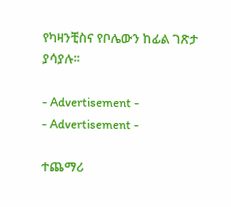የካዛንቺስና የቦሌውን ከፊል ገጽታ ያሳያሉ፡፡

- Advertisement -
- Advertisement -

ተጨማሪ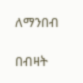ለማንበብ

በብዛት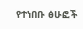የተነበቡ ፅሁፎች